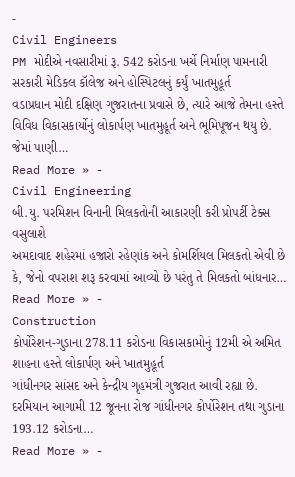-
Civil Engineers
PM મોદીએ નવસારીમાં રૂ. 542 કરોડના ખર્ચે નિર્માણ પામનારી સરકારી મેડિકલ કૉલેજ અને હોસ્પિટલનું કર્યું ખાતમુહૂર્ત
વડાપ્રધાન મોદી દક્ષિણ ગુજરાતના પ્રવાસે છે, ત્યારે આજે તેમના હસ્તે વિવિધ વિકાસકાર્યોનું લોકાર્પણ ખાતમુહૂર્ત અને ભૂમિપૂજન થયુ છે. જેમાં પાણી…
Read More » -
Civil Engineering
બી.યુ. પરમિશન વિનાની મિલકતોની આકારણી કરી પ્રોપર્ટી ટેક્સ વસુલાશે
અમદાવાદ શહેરમાં હજારો રહેણાંક અને કોમર્શિયલ મિલકતો એવી છે કે, જેનો વપરાશ શરૂ કરવામાં આવ્યો છે પરંતુ તે મિલકતો બાંધનાર…
Read More » -
Construction
કોર્પોરેશન-ગુડાના 278.11 કરોડના વિકાસકામોનું 12મી એ અમિત શાહના હસ્તે લોકાર્પણ અને ખાતમુહૂર્ત
ગાંધીનગર સાંસદ અને કેન્દ્રીય ગૃહમંત્રી ગુજરાત આવી રહ્યા છે. દરમિયાન આગામી 12 જૂનના રોજ ગાંધીનગર કોર્પોરેશન તથા ગુડાના 193.12 કરોડના…
Read More » -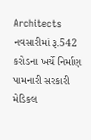Architects
નવસારીમાં રૂ.542 કરોડના ખર્ચે નિર્માણ પામનારી સરકારી મેડિકલ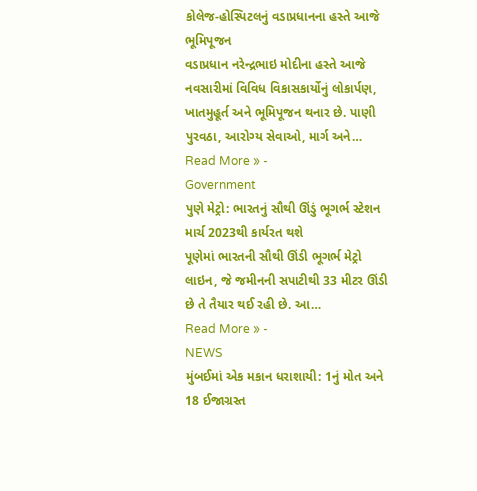કોલેજ-હોસ્પિટલનું વડાપ્રધાનના હસ્તે આજે ભૂમિપૂજન
વડાપ્રધાન નરેન્દ્રભાઇ મોદીના હસ્તે આજે નવસારીમાં વિવિધ વિકાસકાર્યોનું લોકાર્પણ, ખાતમુહૂર્ત અને ભૂમિપૂજન થનાર છે. પાણી પુરવઠા, આરોગ્ય સેવાઓ, માર્ગ અને…
Read More » -
Government
પુણે મેટ્રો: ભારતનું સૌથી ઊંડું ભૂગર્ભ સ્ટેશન માર્ચ 2023થી કાર્યરત થશે
પૂણેમાં ભારતની સૌથી ઊંડી ભૂગર્ભ મેટ્રો લાઇન, જે જમીનની સપાટીથી 33 મીટર ઊંડી છે તે તૈયાર થઈ રહી છે. આ…
Read More » -
NEWS
મુંબઈમાં એક મકાન ધરાશાયી: 1નું મોત અને 18 ઈજાગ્રસ્ત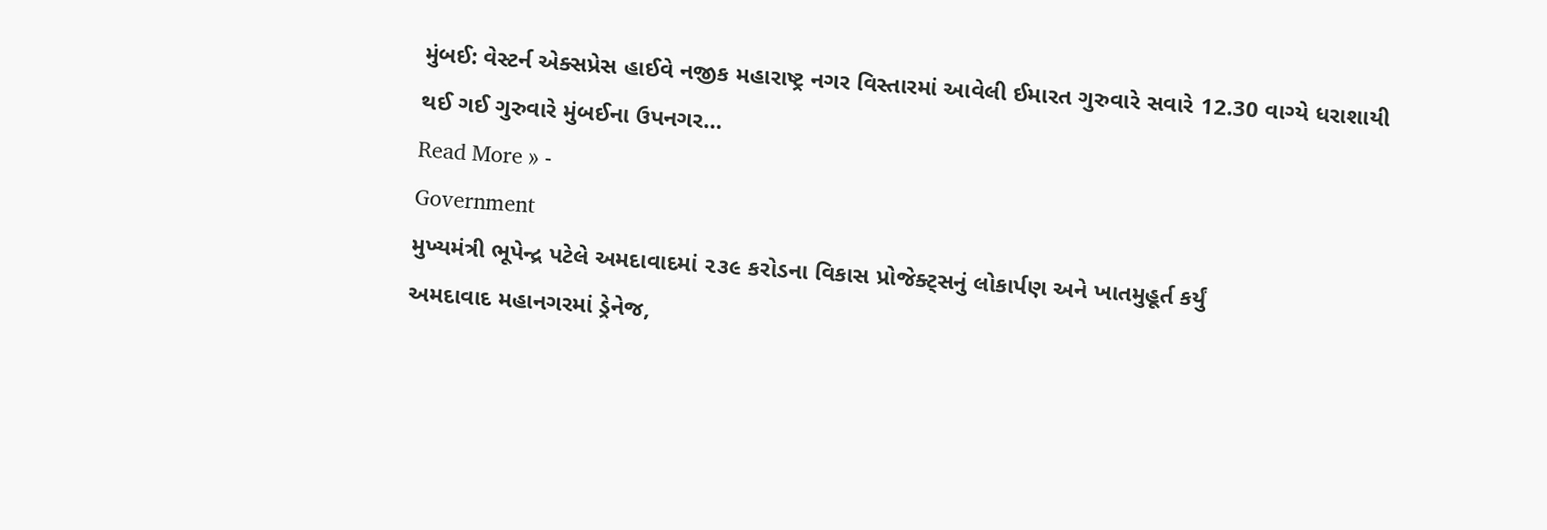મુંબઈ: વેસ્ટર્ન એક્સપ્રેસ હાઈવે નજીક મહારાષ્ટ્ર નગર વિસ્તારમાં આવેલી ઈમારત ગુરુવારે સવારે 12.30 વાગ્યે ધરાશાયી થઈ ગઈ ગુરુવારે મુંબઈના ઉપનગર…
Read More » -
Government
મુખ્યમંત્રી ભૂપેન્દ્ર પટેલે અમદાવાદમાં ૨૩૯ કરોડના વિકાસ પ્રોજેક્ટ્સનું લોકાર્પણ અને ખાતમુહૂર્ત કર્યું
અમદાવાદ મહાનગરમાં ડ્રેનેજ,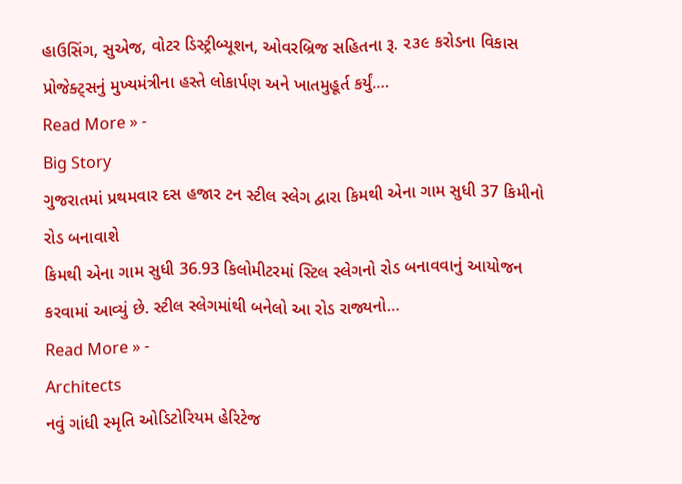હાઉસિંગ, સુએજ, વોટર ડિસ્ટ્રીબ્યૂશન, ઓવરબ્રિજ સહિતના રૂ. ૨૩૯ કરોડના વિકાસ પ્રોજેક્ટ્સનું મુખ્યમંત્રીના હસ્તે લોકાર્પણ અને ખાતમુહૂર્ત કર્યું.…
Read More » -
Big Story
ગુજરાતમાં પ્રથમવાર દસ હજાર ટન સ્ટીલ સ્લેગ દ્વારા કિમથી એના ગામ સુધી 37 કિમીનો રોડ બનાવાશે
કિમથી એના ગામ સુધી 36.93 કિલોમીટરમાં સ્ટિલ સ્લેગનો રોડ બનાવવાનું આયોજન કરવામાં આવ્યું છે. સ્ટીલ સ્લેગમાંથી બનેલો આ રોડ રાજ્યનો…
Read More » -
Architects
નવું ગાંધી સ્મૃતિ ઓડિટોરિયમ હેરિટેજ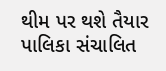થીમ પર થશે તૈયાર
પાલિકા સંચાલિત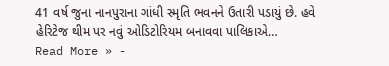41 વર્ષ જુના નાનપુરાના ગાંધી સ્મૃતિ ભવનને ઉતારી પડાયું છે. હવે હેરિટેજ થીમ પર નવું ઓડિટોરિયમ બનાવવા પાલિકાએ…
Read More » -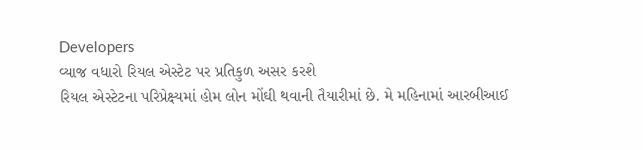Developers
વ્યાજ વધારો રિયલ એસ્ટેટ પર પ્રતિકુળ અસર કરશે
રિયલ એસ્ટેટના પરિપ્રેક્ષ્યમાં હોમ લોન મોંઘી થવાની તૈયારીમાં છે. મે મહિનામાં આરબીઆઈ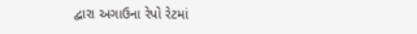દ્વારા અગાઉના રેપો રેટમાં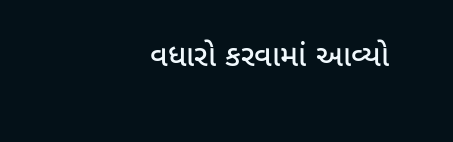વધારો કરવામાં આવ્યો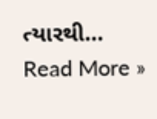ત્યારથી…
Read More »